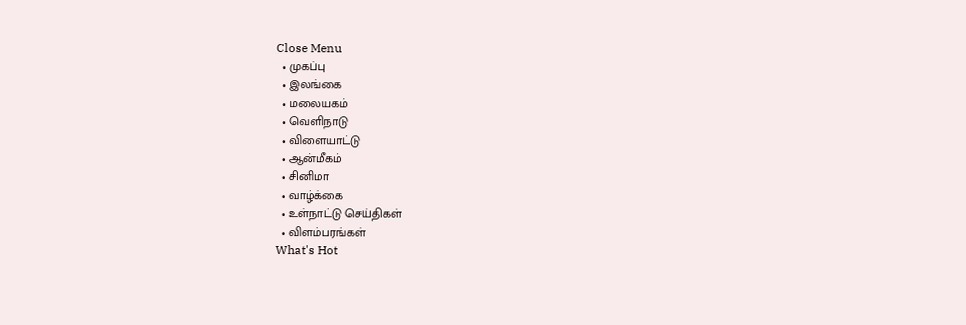Close Menu
  • முகப்பு
  • இலங்கை
  • மலையகம்
  • வெளிநாடு
  • விளையாட்டு
  • ஆன்மீகம்
  • சினிமா
  • வாழ்க்கை
  • உள்நாட்டு செய்திகள்
  • விளம்பரங்கள்
What's Hot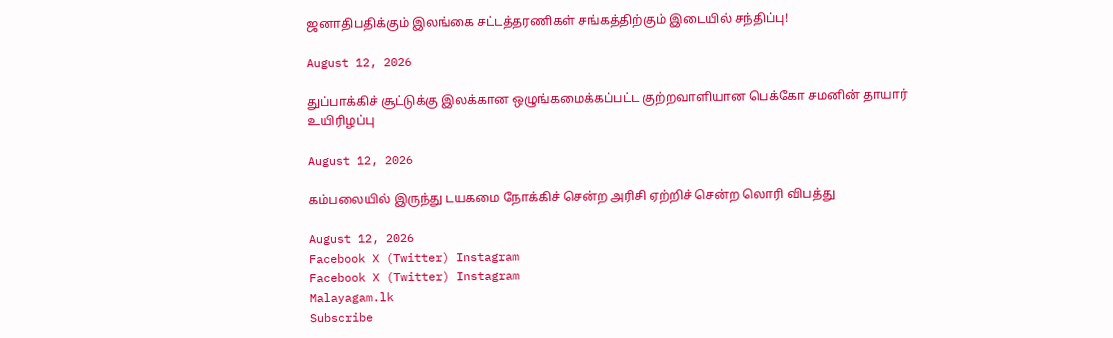ஜனாதிபதிக்கும் இலங்கை சட்டத்தரணிகள் சங்கத்திற்கும் இடையில் சந்திப்பு!

August 12, 2026

துப்பாக்கிச் சூட்டுக்கு இலக்கான ஒழுங்கமைக்கப்பட்ட குற்றவாளியான பெக்கோ சமனின் தாயார் உயிரிழப்பு

August 12, 2026

கம்பலையில் இருந்து டயகமை நோக்கிச் சென்ற அரிசி ஏற்றிச் சென்ற லொரி விபத்து

August 12, 2026
Facebook X (Twitter) Instagram
Facebook X (Twitter) Instagram
Malayagam.lk
Subscribe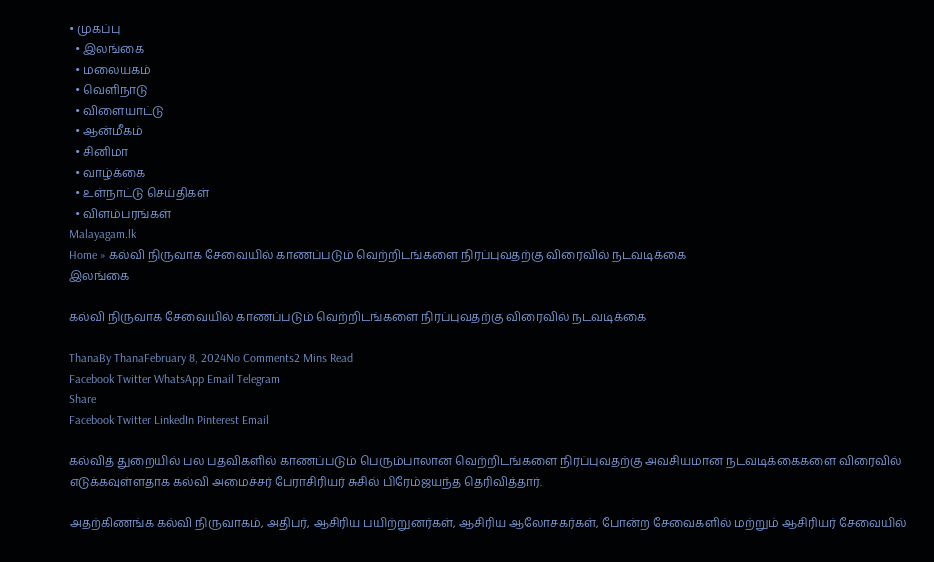• முகப்பு
  • இலங்கை
  • மலையகம்
  • வெளிநாடு
  • விளையாட்டு
  • ஆன்மீகம்
  • சினிமா
  • வாழ்க்கை
  • உள்நாட்டு செய்திகள்
  • விளம்பரங்கள்
Malayagam.lk
Home » கல்வி நிருவாக சேவையில் காணப்படும் வெற்றிடங்களை நிரப்புவதற்கு விரைவில் நடவடிக்கை
இலங்கை

கல்வி நிருவாக சேவையில் காணப்படும் வெற்றிடங்களை நிரப்புவதற்கு விரைவில் நடவடிக்கை

ThanaBy ThanaFebruary 8, 2024No Comments2 Mins Read
Facebook Twitter WhatsApp Email Telegram
Share
Facebook Twitter LinkedIn Pinterest Email

கல்வித் துறையில் பல பதவிகளில் காணப்படும் பெரும்பாலான வெற்றிடங்களை நிரப்புவதற்கு அவசியமான நடவடிக்கைகளை விரைவில் எடுக்கவுள்ளதாக கல்வி அமைச்சர் பேராசிரியர் சுசில் பிரேம்ஜயந்த தெரிவித்தார்.

அதற்கிணங்க கல்வி நிருவாகம், அதிபர், ஆசிரிய பயிற்றுனர்கள், ஆசிரிய ஆலோசகர்கள், போன்ற சேவைகளில் மற்றும் ஆசிரியர் சேவையில்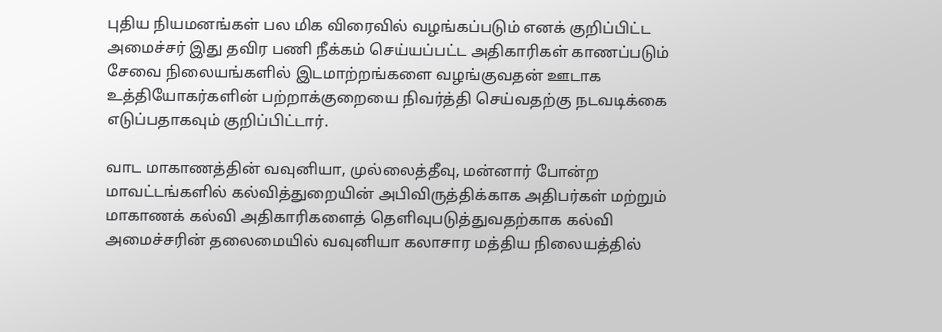புதிய நியமனங்கள் பல மிக விரைவில் வழங்கப்படும் எனக் குறிப்பிட்ட அமைச்சர் இது தவிர பணி நீக்கம் செய்யப்பட்ட அதிகாரிகள் காணப்படும் சேவை நிலையங்களில் இடமாற்றங்களை வழங்குவதன் ஊடாக உத்தியோகர்களின் பற்றாக்குறையை நிவர்த்தி செய்வதற்கு நடவடிக்கை எடுப்பதாகவும் குறிப்பிட்டார்.

வாட மாகாணத்தின் வவுனியா, முல்லைத்தீவு, மன்னார் போன்ற மாவட்டங்களில் கல்வித்துறையின் அபிவிருத்திக்காக அதிபர்கள் மற்றும் மாகாணக் கல்வி அதிகாரிகளைத் தெளிவுபடுத்துவதற்காக கல்வி அமைச்சரின் தலைமையில் வவுனியா கலாசார மத்திய நிலையத்தில்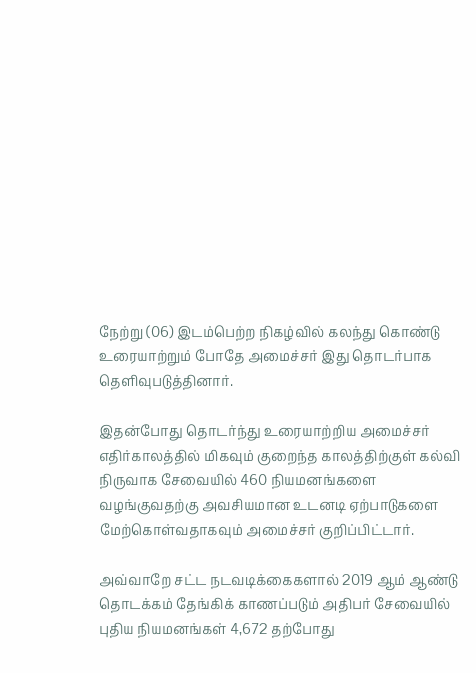நேற்று (06) இடம்பெற்ற நிகழ்வில் கலந்து கொண்டு உரையாற்றும் போதே அமைச்சர் இது தொடர்பாக தெளிவுபடுத்தினார்.

இதன்போது தொடர்ந்து உரையாற்றிய அமைச்சர் எதிர்காலத்தில் மிகவும் குறைந்த காலத்திற்குள் கல்வி நிருவாக சேவையில் 460 நியமனங்களை வழங்குவதற்கு அவசியமான உடனடி ஏற்பாடுகளை மேற்கொள்வதாகவும் அமைச்சர் குறிப்பிட்டார்.

அவ்வாறே சட்ட நடவடிக்கைகளால் 2019 ஆம் ஆண்டு தொடக்கம் தேங்கிக் காணப்படும் அதிபர் சேவையில் புதிய நியமனங்கள் 4,672 தற்போது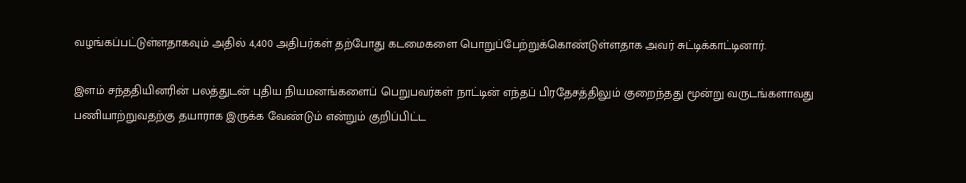வழங்கப்பட்டுள்ளதாகவும் அதில் 4,400 அதிபர்கள் தற்போது கடமைகளை பொறுப்பேற்றுக்கொண்டுள்ளதாக அவர் சுட்டிக்காட்டினார்.

இளம் சந்ததியினரின் பலத்துடன் புதிய நியமனங்களைப் பெறுபவர்கள் நாட்டின் எந்தப் பிரதேசத்திலும் குறைந்தது மூன்று வருடங்களாவது பணியாற்றுவதற்கு தயாராக இருக்க வேண்டும் என்றும் குறிப்பிட்ட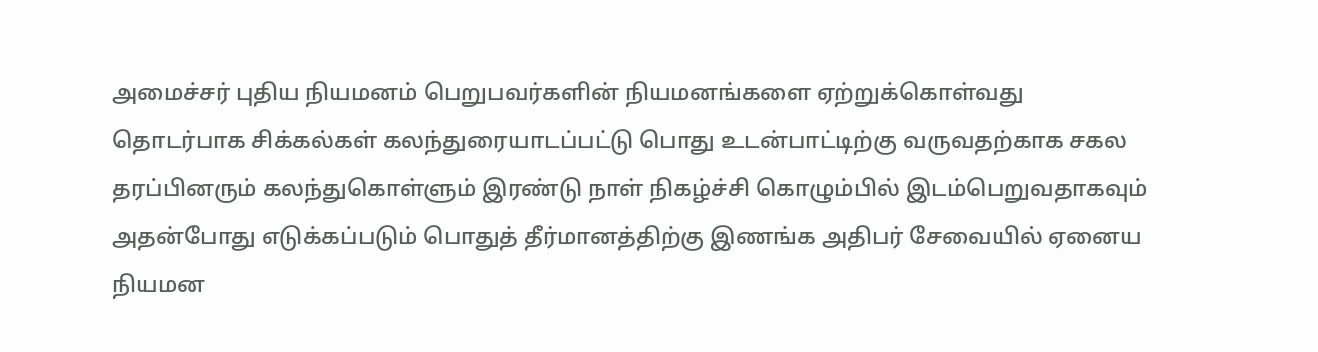அமைச்சர் புதிய நியமனம் பெறுபவர்களின் நியமனங்களை ஏற்றுக்கொள்வது தொடர்பாக சிக்கல்கள் கலந்துரையாடப்பட்டு பொது உடன்பாட்டிற்கு வருவதற்காக சகல தரப்பினரும் கலந்துகொள்ளும் இரண்டு நாள் நிகழ்ச்சி கொழும்பில் இடம்பெறுவதாகவும் அதன்போது எடுக்கப்படும் பொதுத் தீர்மானத்திற்கு இணங்க அதிபர் சேவையில் ஏனைய நியமன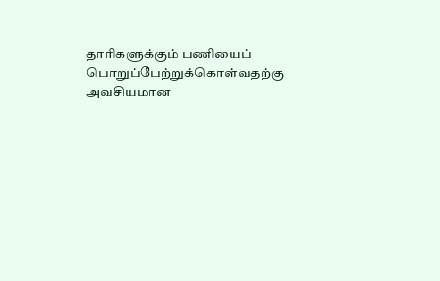தாரிகளுக்கும் பணியைப் பொறுப்பேற்றுக்கொள்வதற்கு அவசியமான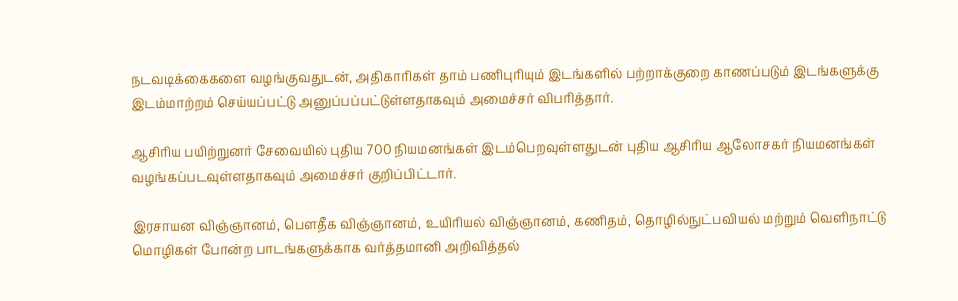நடவடிக்கைகளை வழங்குவதுடன், அதிகாரிகள் தாம் பணிபுரியும் இடங்களில் பற்றாக்குறை காணப்படும் இடங்களுக்கு இடம்மாற்றம் செய்யப்பட்டு அனுப்பப்பட்டுள்ளதாகவும் அமைச்சர் விபரித்தார்.

ஆசிரிய பயிற்றுனர் சேவையில் புதிய 700 நியமனங்கள் இடம்பெறவுள்ளதுடன் புதிய ஆசிரிய ஆலோசகர் நியமனங்கள் வழங்கப்படவுள்ளதாகவும் அமைச்சர் குறிப்பிட்டார்.

இரசாயன விஞ்ஞானம், பௌதீக விஞ்ஞானம், உயிரியல் விஞ்ஞானம், கணிதம், தொழில்நுட்பவியல் மற்றும் வெளிநாட்டு மொழிகள் போன்ற பாடங்களுக்காக வர்த்தமானி அறிவித்தல்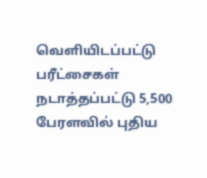வெளியிடப்பட்டு பரீட்சைகள் நடாத்தப்பட்டு 5,500 பேரளவில் புதிய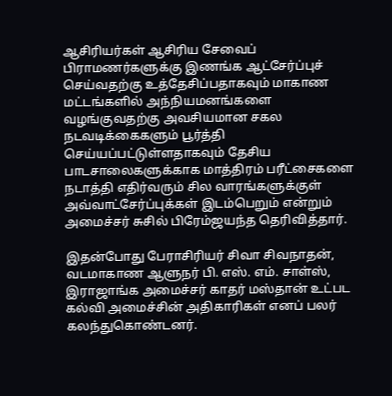ஆசிரியர்கள் ஆசிரிய சேவைப் பிராமணர்களுக்கு இணங்க ஆட்சேர்ப்புச் செய்வதற்கு உத்தேசிப்பதாகவும் மாகாண மட்டங்களில் அந்நியமனங்களை வழங்குவதற்கு அவசியமான சகல நடவடிக்கைகளும் பூர்த்தி செய்யப்பட்டுள்ளதாகவும் தேசிய பாடசாலைகளுக்காக மாத்திரம் பரீட்சைகளை நடாத்தி எதிர்வரும் சில வாரங்களுக்குள் அவ்வாட்சேர்ப்புக்கள் இடம்பெறும் என்றும் அமைச்சர் சுசில் பிரேம்ஜயந்த தெரிவித்தார்.

இதன்போது பேராசிரியர் சிவா சிவநாதன், வடமாகாண ஆளுநர் பி. எஸ். எம். சாள்ஸ், இராஜாங்க அமைச்சர் காதர் மஸ்தான் உட்பட கல்வி அமைச்சின் அதிகாரிகள் எனப் பலர் கலந்துகொண்டனர்.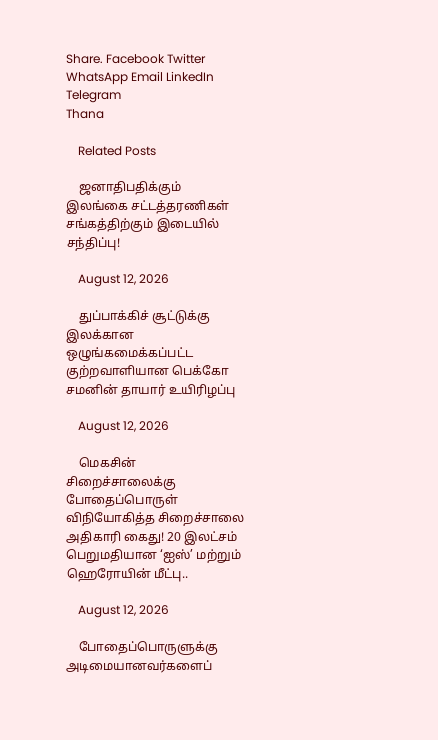Share. Facebook Twitter WhatsApp Email LinkedIn Telegram
Thana

    Related Posts

    ஜனாதிபதிக்கும் இலங்கை சட்டத்தரணிகள் சங்கத்திற்கும் இடையில் சந்திப்பு!

    August 12, 2026

    துப்பாக்கிச் சூட்டுக்கு இலக்கான ஒழுங்கமைக்கப்பட்ட குற்றவாளியான பெக்கோ சமனின் தாயார் உயிரிழப்பு

    August 12, 2026

    மெகசின் சிறைச்சாலைக்கு போதைப்பொருள் விநியோகித்த சிறைச்சாலை அதிகாரி கைது! 20 இலட்சம் பெறுமதியான ‘ஐஸ்’ மற்றும் ஹெரோயின் மீட்பு..

    August 12, 2026

    போதைப்பொருளுக்கு அடிமையானவர்களைப்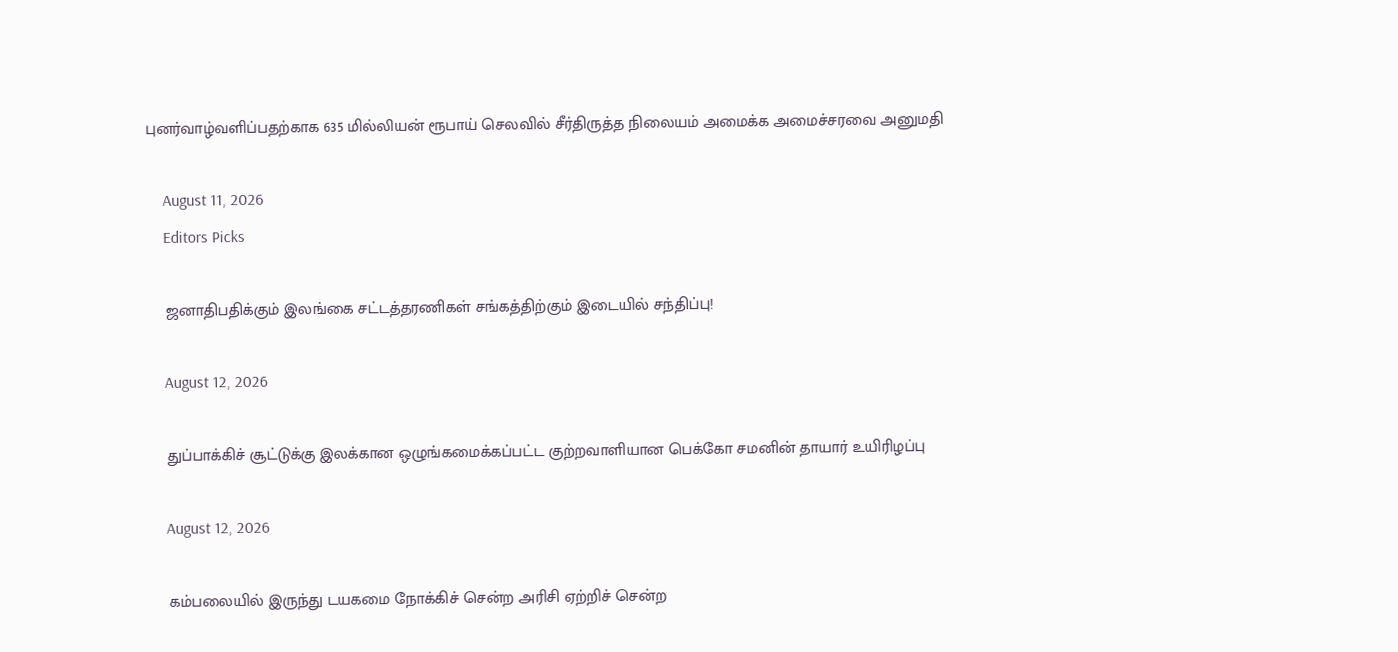புனர்வாழ்வளிப்பதற்காக 635 மில்லியன் ரூபாய் செலவில் சீர்திருத்த நிலையம் அமைக்க அமைச்சரவை அனுமதி

    August 11, 2026
    Editors Picks

    ஜனாதிபதிக்கும் இலங்கை சட்டத்தரணிகள் சங்கத்திற்கும் இடையில் சந்திப்பு!

    August 12, 2026

    துப்பாக்கிச் சூட்டுக்கு இலக்கான ஒழுங்கமைக்கப்பட்ட குற்றவாளியான பெக்கோ சமனின் தாயார் உயிரிழப்பு

    August 12, 2026

    கம்பலையில் இருந்து டயகமை நோக்கிச் சென்ற அரிசி ஏற்றிச் சென்ற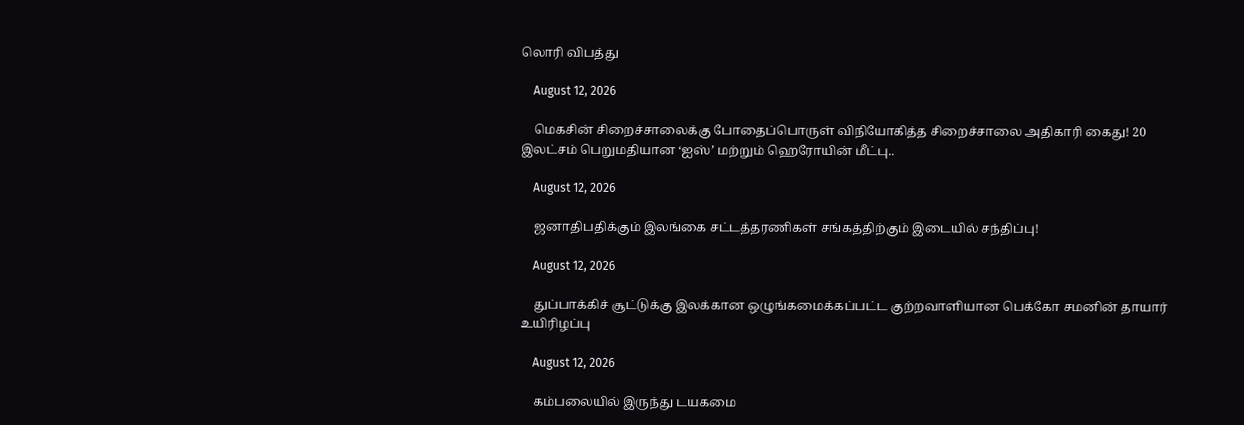லொரி விபத்து

    August 12, 2026

    மெகசின் சிறைச்சாலைக்கு போதைப்பொருள் விநியோகித்த சிறைச்சாலை அதிகாரி கைது! 20 இலட்சம் பெறுமதியான ‘ஐஸ்’ மற்றும் ஹெரோயின் மீட்பு..

    August 12, 2026

    ஜனாதிபதிக்கும் இலங்கை சட்டத்தரணிகள் சங்கத்திற்கும் இடையில் சந்திப்பு!

    August 12, 2026

    துப்பாக்கிச் சூட்டுக்கு இலக்கான ஒழுங்கமைக்கப்பட்ட குற்றவாளியான பெக்கோ சமனின் தாயார் உயிரிழப்பு

    August 12, 2026

    கம்பலையில் இருந்து டயகமை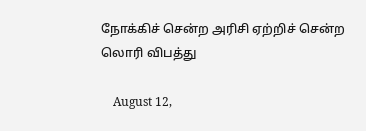நோக்கிச் சென்ற அரிசி ஏற்றிச் சென்ற லொரி விபத்து

    August 12,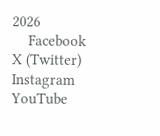2026
    Facebook X (Twitter) Instagram YouTube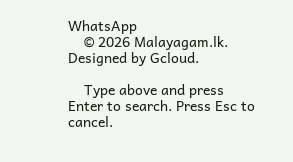WhatsApp
    © 2026 Malayagam.lk. Designed by Gcloud.

    Type above and press Enter to search. Press Esc to cancel.